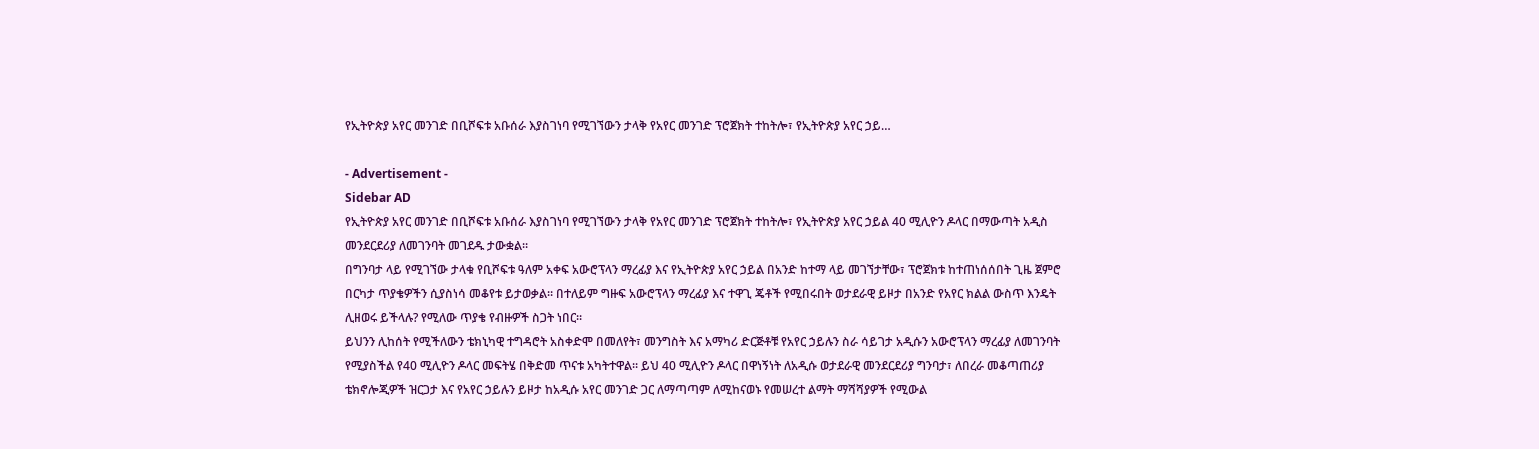የኢትዮጵያ አየር መንገድ በቢሾፍቱ አቡሰራ እያስገነባ የሚገኘውን ታላቅ የአየር መንገድ ፕሮጀክት ተከትሎ፣ የኢትዮጵያ አየር ኃይ…

- Advertisement -
Sidebar AD
የኢትዮጵያ አየር መንገድ በቢሾፍቱ አቡሰራ እያስገነባ የሚገኘውን ታላቅ የአየር መንገድ ፕሮጀክት ተከትሎ፣ የኢትዮጵያ አየር ኃይል 40 ሚሊዮን ዶላር በማውጣት አዲስ መንደርደሪያ ለመገንባት መገደዱ ታውቋል።
በግንባታ ላይ የሚገኘው ታላቁ የቢሾፍቱ ዓለም አቀፍ አውሮፕላን ማረፊያ እና የኢትዮጵያ አየር ኃይል በአንድ ከተማ ላይ መገኘታቸው፣ ፕሮጀክቱ ከተጠነሰሰበት ጊዜ ጀምሮ በርካታ ጥያቄዎችን ሲያስነሳ መቆየቱ ይታወቃል። በተለይም ግዙፍ አውሮፕላን ማረፊያ እና ተዋጊ ጄቶች የሚበሩበት ወታደራዊ ይዞታ በአንድ የአየር ክልል ውስጥ እንዴት ሊዘወሩ ይችላሉ? የሚለው ጥያቄ የብዙዎች ስጋት ነበር።
ይህንን ሊከሰት የሚችለውን ቴክኒካዊ ተግዳሮት አስቀድሞ በመለየት፣ መንግስት እና አማካሪ ድርጅቶቹ የአየር ኃይሉን ስራ ሳይገታ አዲሱን አውሮፕላን ማረፊያ ለመገንባት የሚያስችል የ40 ሚሊዮን ዶላር መፍትሄ በቅድመ ጥናቱ አካትተዋል። ይህ 40 ሚሊዮን ዶላር በዋነኝነት ለአዲሱ ወታደራዊ መንደርደሪያ ግንባታ፣ ለበረራ መቆጣጠሪያ ቴክኖሎጂዎች ዝርጋታ እና የአየር ኃይሉን ይዞታ ከአዲሱ አየር መንገድ ጋር ለማጣጣም ለሚከናወኑ የመሠረተ ልማት ማሻሻያዎች የሚውል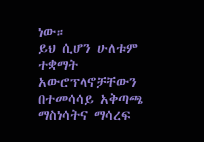ነው።
ይህ ሲሆን ሁለቱም ተቋማት አውሮፕላኖቻቸውን በተመሳሳይ አቅጣጫ ማስነሳትና ማሳረፍ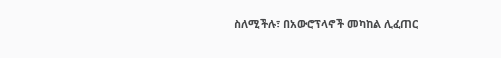ስለሚችሉ፣ በአውሮፕላኖች መካከል ሊፈጠር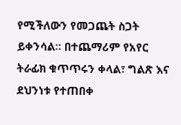የሚችለውን የመጋጨት ስጋት ይቀንሳል። በተጨማሪም የአየር ትራፊክ ቁጥጥሩን ቀላል፣ ግልጽ እና ደህንነቱ የተጠበቀ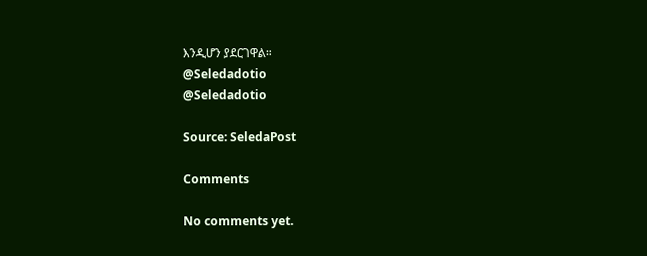እንዲሆን ያደርገዋል።
@Seledadotio
@Seledadotio

Source: SeledaPost

Comments

No comments yet.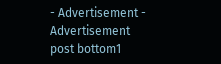- Advertisement -
Advertisement post bottom1